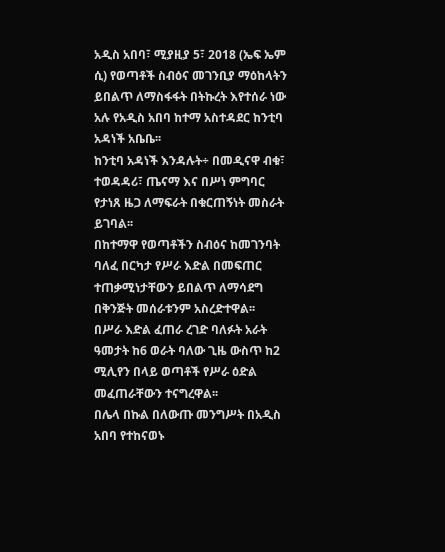አዲስ አበባ፣ ሚያዚያ 5፣ 2018 (ኤፍ ኤም ሲ) የወጣቶች ስብዕና መገንቢያ ማዕከላትን ይበልጥ ለማስፋፋት በትኩረት እየተሰራ ነው አሉ የአዲስ አበባ ከተማ አስተዳደር ከንቲባ አዳነች አቤቤ፡፡
ከንቲባ አዳነች እንዳሉት÷ በመዲናዋ ብቁ፣ ተወዳዳሪ፣ ጤናማ እና በሥነ ምግባር የታነጸ ዜጋ ለማፍራት በቁርጠኝነት መስራት ይገባል፡፡
በከተማዋ የወጣቶችን ስብዕና ከመገንባት ባለፈ በርካታ የሥራ እድል በመፍጠር ተጠቃሚነታቸውን ይበልጥ ለማሳደግ በቅንጅት መሰራቱንም አስረድተዋል፡፡
በሥራ እድል ፈጠራ ረገድ ባለፉት አራት ዓመታት ከ6 ወራት ባለው ጊዜ ውስጥ ከ2 ሚሊየን በላይ ወጣቶች የሥራ ዕድል መፈጠራቸውን ተናግረዋል፡፡
በሌላ በኩል በለውጡ መንግሥት በአዲስ አበባ የተከናወኑ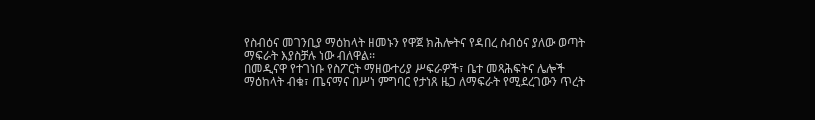የስብዕና መገንቢያ ማዕከላት ዘመኑን የዋጀ ክሕሎትና የዳበረ ስብዕና ያለው ወጣት ማፍራት እያስቻሉ ነው ብለዋል፡፡
በመዲናዋ የተገነቡ የስፖርት ማዘውተሪያ ሥፍራዎች፣ ቤተ መጻሕፍትና ሌሎች ማዕከላት ብቁ፣ ጤናማና በሥነ ምግባር የታነጸ ዜጋ ለማፍራት የሚደረገውን ጥረት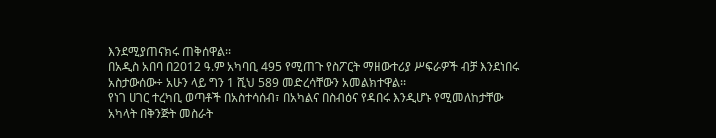እንደሚያጠናክሩ ጠቅሰዋል፡፡
በአዲስ አበባ በ2012 ዓ.ም አካባቢ 495 የሚጠጉ የስፖርት ማዘውተሪያ ሥፍራዎች ብቻ እንደነበሩ አስታውሰው÷ አሁን ላይ ግን 1 ሺህ 589 መድረሳቸውን አመልክተዋል፡፡
የነገ ሀገር ተረካቢ ወጣቶች በአስተሳሰብ፣ በአካልና በስብዕና የዳበሩ እንዲሆኑ የሚመለከታቸው አካላት በቅንጅት መስራት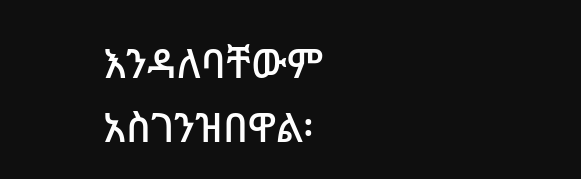እንዳለባቸውም አስገንዝበዋል፡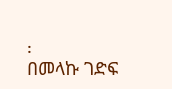፡
በመላኩ ገድፍ